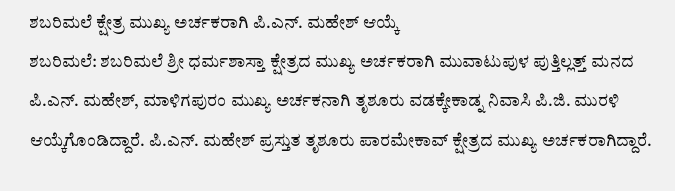ಶಬರಿಮಲೆ ಕ್ಷೇತ್ರ ಮುಖ್ಯ ಅರ್ಚಕರಾಗಿ ಪಿ.ಎನ್. ಮಹೇಶ್ ಆಯ್ಕೆ
ಶಬರಿಮಲೆ: ಶಬರಿಮಲೆ ಶ್ರೀ ಧರ್ಮಶಾಸ್ತಾ ಕ್ಷೇತ್ರದ ಮುಖ್ಯ ಅರ್ಚಕರಾಗಿ ಮುವಾಟುಪುಳ ಪುತ್ತಿಲ್ಲತ್ತ್ ಮನದ ಪಿ.ಎನ್. ಮಹೇಶ್, ಮಾಳಿಗಪುರಂ ಮುಖ್ಯ ಅರ್ಚಕನಾಗಿ ತೃಶೂರು ವಡಕ್ಕೇಕಾಡ್ನ ನಿವಾಸಿ ಪಿ.ಜಿ. ಮುರಳಿ ಆಯ್ಕೆಗೊಂಡಿದ್ದಾರೆ. ಪಿ.ಎನ್. ಮಹೇಶ್ ಪ್ರಸ್ತುತ ತೃಶೂರು ಪಾರಮೇಕಾವ್ ಕ್ಷೇತ್ರದ ಮುಖ್ಯ ಅರ್ಚಕರಾಗಿದ್ದಾರೆ.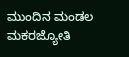ಮುಂದಿನ ಮಂಡಲ ಮಕರಜ್ಯೋತಿ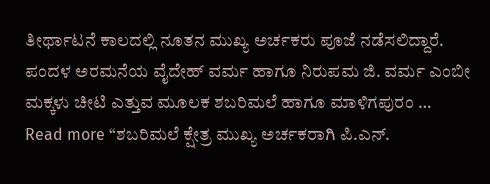ತೀರ್ಥಾಟನೆ ಕಾಲದಲ್ಲಿ ನೂತನ ಮುಖ್ಯ ಅರ್ಚಕರು ಪೂಜೆ ನಡೆಸಲಿದ್ದಾರೆ. ಪಂದಳ ಅರಮನೆಯ ವೈದೇಹ್ ವರ್ಮ ಹಾಗೂ ನಿರುಪಮ ಜಿ. ವರ್ಮ ಎಂಬೀ ಮಕ್ಕಳು ಚೀಟಿ ಎತ್ತುವ ಮೂಲಕ ಶಬರಿಮಲೆ ಹಾಗೂ ಮಾಳಿಗಪುರಂ …
Read more “ಶಬರಿಮಲೆ ಕ್ಷೇತ್ರ ಮುಖ್ಯ ಅರ್ಚಕರಾಗಿ ಪಿ.ಎನ್.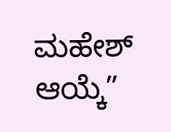ಮಹೇಶ್ ಆಯ್ಕೆ”